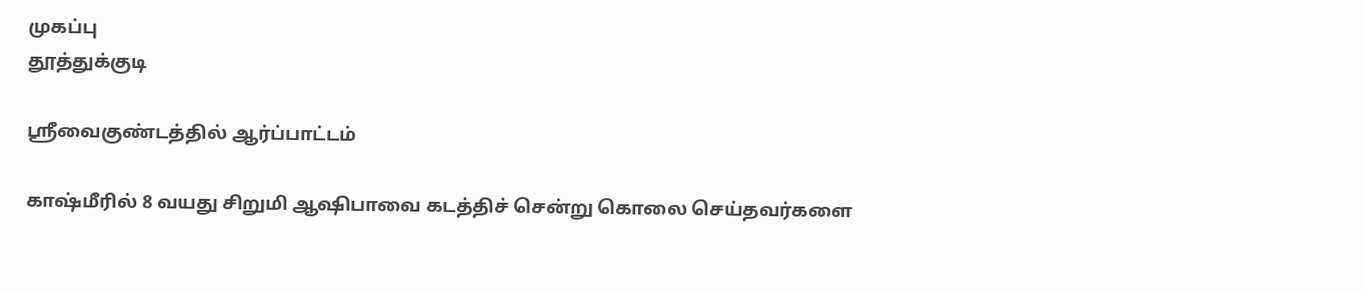முகப்பு
தூத்துக்குடி

ஸ்ரீவைகுண்டத்தில் ஆர்ப்பாட்டம்

காஷ்மீரில் 8 வயது சிறுமி ஆஷிபாவை கடத்திச் சென்று கொலை செய்தவர்களை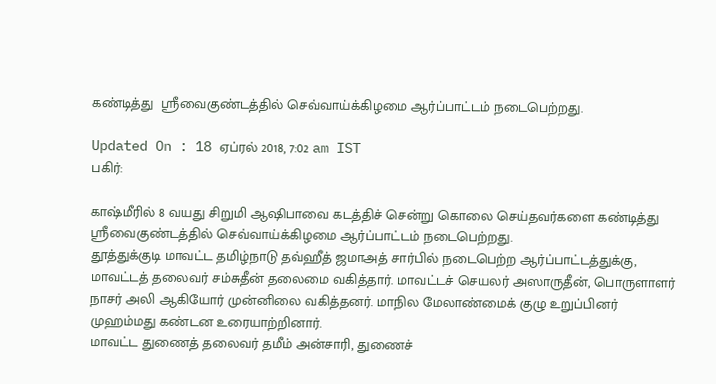கண்டித்து  ஸ்ரீவைகுண்டத்தில் செவ்வாய்க்கிழமை ஆர்ப்பாட்டம் நடைபெற்றது.

Updated On : 18 ஏப்ரல் 2018, 7:02 am IST
பகிர்:

காஷ்மீரில் 8 வயது சிறுமி ஆஷிபாவை கடத்திச் சென்று கொலை செய்தவர்களை கண்டித்து  ஸ்ரீவைகுண்டத்தில் செவ்வாய்க்கிழமை ஆர்ப்பாட்டம் நடைபெற்றது.
தூத்துக்குடி மாவட்ட தமிழ்நாடு தவ்ஹீத் ஜமாஅத் சார்பில் நடைபெற்ற ஆர்ப்பாட்டத்துக்கு, மாவட்டத் தலைவர் சம்சுதீன் தலைமை வகித்தார். மாவட்டச் செயலர் அஸாருதீன், பொருளாளர் நாசர் அலி ஆகியோர் முன்னிலை வகித்தனர். மாநில மேலாண்மைக் குழு உறுப்பினர் முஹம்மது கண்டன உரையாற்றினார்.
மாவட்ட துணைத் தலைவர் தமீம் அன்சாரி, துணைச்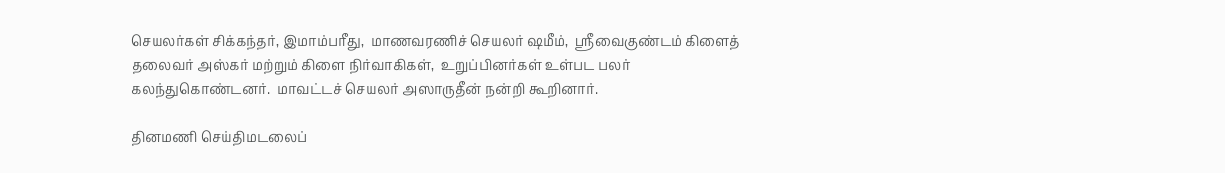செயலர்கள் சிக்கந்தர், இமாம்பரீது,  மாணவரணிச் செயலர் ஷமீம்,  ஸ்ரீவைகுண்டம் கிளைத் தலைவர் அஸ்கர் மற்றும் கிளை நிர்வாகிகள்,  உறுப்பினர்கள் உள்பட பலர் கலந்துகொண்டனர்.  மாவட்டச் செயலர் அஸாருதீன் நன்றி கூறினார்.

தினமணி செய்திமடலைப்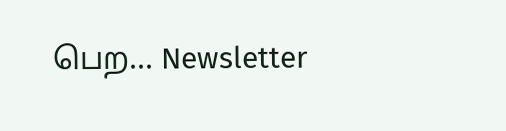பெற... Newsletter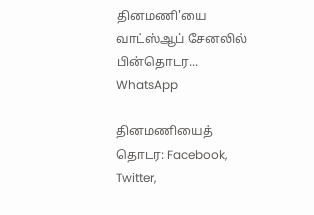தினமணி'யை வாட்ஸ்ஆப் சேனலில் பின்தொடர... WhatsApp

தினமணியைத் தொடர: Facebook, Twitter,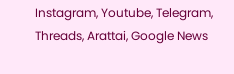Instagram, Youtube, Telegram, Threads, Arattai, Google News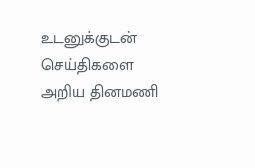உடனுக்குடன் செய்திகளை அறிய தினமணி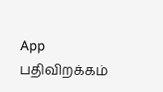App பதிவிறக்கம்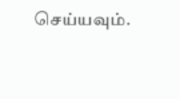செய்யவும்.